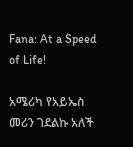Fana: At a Speed of Life!

አሜሪካ የአይኤስ መሪን ገደልኩ አለች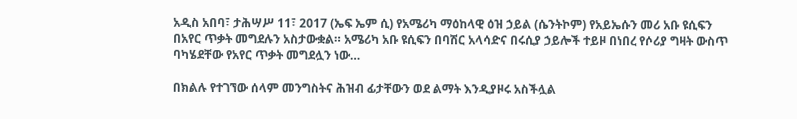አዲስ አበባ፣ ታሕሣሥ 11፣ 2017 (ኤፍ ኤም ሲ) የአሜሪካ ማዕከላዊ ዕዝ ኃይል (ሴንትኮም) የአይኤሱን መሪ አቡ ዩሲፍን በአየር ጥቃት መግደሉን አስታውቋል። አሜሪካ አቡ ዩሲፍን በባሽር አላሳድና በሩሲያ ኃይሎች ተይዞ በነበረ የሶሪያ ግዛት ውስጥ ባካሄደቸው የአየር ጥቃት መግደሏን ነው…

በክልሉ የተገኘው ሰላም መንግስትና ሕዝብ ፊታቸውን ወደ ልማት እንዲያዞሩ አስችሏል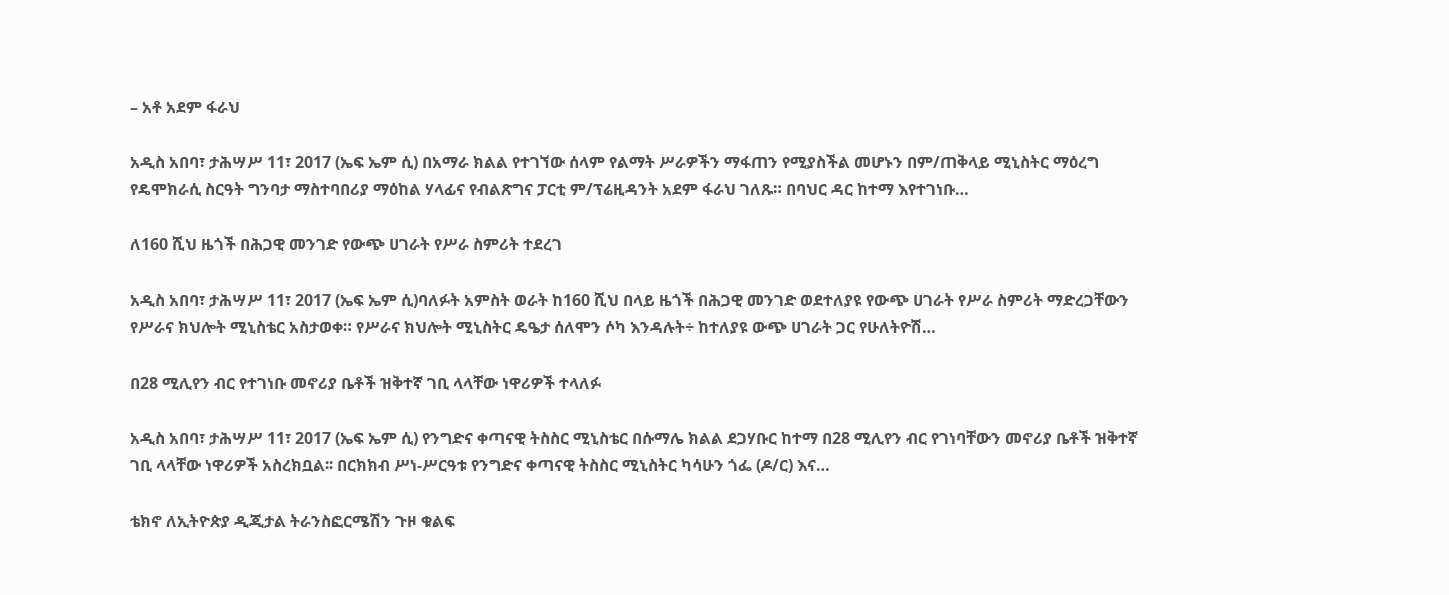– አቶ አደም ፋራህ

አዲስ አበባ፣ ታሕሣሥ 11፣ 2017 (ኤፍ ኤም ሲ) በአማራ ክልል የተገኘው ሰላም የልማት ሥራዎችን ማፋጠን የሚያስችል መሆኑን በም/ጠቅላይ ሚኒስትር ማዕረግ የዴሞክራሲ ስርዓት ግንባታ ማስተባበሪያ ማዕከል ሃላፊና የብልጽግና ፓርቲ ም/ፕሬዚዳንት አደም ፋራህ ገለጹ። በባህር ዳር ከተማ እየተገነቡ…

ለ160 ሺህ ዜጎች በሕጋዊ መንገድ የውጭ ሀገራት የሥራ ስምሪት ተደረገ

አዲስ አበባ፣ ታሕሣሥ 11፣ 2017 (ኤፍ ኤም ሲ)ባለፉት አምስት ወራት ከ160 ሺህ በላይ ዜጎች በሕጋዊ መንገድ ወደተለያዩ የውጭ ሀገራት የሥራ ስምሪት ማድረጋቸውን የሥራና ክህሎት ሚኒስቴር አስታወቀ። የሥራና ክህሎት ሚኒስትር ዴዔታ ሰለሞን ሶካ እንዳሉት÷ ከተለያዩ ውጭ ሀገራት ጋር የሁለትዮሽ…

በ28 ሚሊየን ብር የተገነቡ መኖሪያ ቤቶች ዝቅተኛ ገቢ ላላቸው ነዋሪዎች ተላለፉ

አዲስ አበባ፣ ታሕሣሥ 11፣ 2017 (ኤፍ ኤም ሲ) የንግድና ቀጣናዊ ትስስር ሚኒስቴር በሱማሌ ክልል ደጋሃቡር ከተማ በ28 ሚሊየን ብር የገነባቸውን መኖሪያ ቤቶች ዝቅተኛ ገቢ ላላቸው ነዋሪዎች አስረክቧል፡፡ በርክክብ ሥነ-ሥርዓቱ የንግድና ቀጣናዊ ትስስር ሚኒስትር ካሳሁን ጎፌ (ዶ/ር) እና…

ቴክኖ ለኢትዮጵያ ዲጂታል ትራንስፎርሜሽን ጉዞ ቁልፍ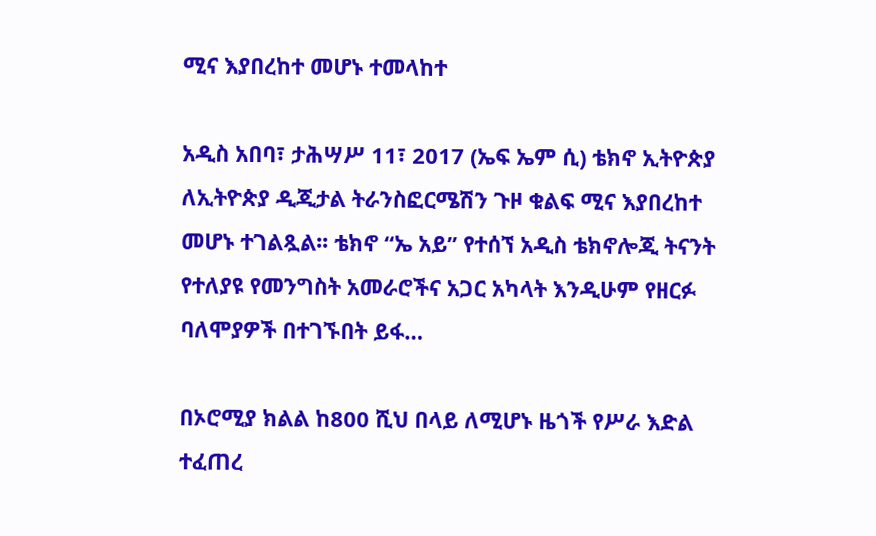ሚና እያበረከተ መሆኑ ተመላከተ

አዲስ አበባ፣ ታሕሣሥ 11፣ 2017 (ኤፍ ኤም ሲ) ቴክኖ ኢትዮጵያ ለኢትዮጵያ ዲጂታል ትራንስፎርሜሽን ጉዞ ቁልፍ ሚና እያበረከተ መሆኑ ተገልጿል፡፡ ቴክኖ “ኤ አይ” የተሰኘ አዲስ ቴክኖሎጂ ትናንት የተለያዩ የመንግስት አመራሮችና አጋር አካላት እንዲሁም የዘርፉ ባለሞያዎች በተገኙበት ይፋ…

በኦሮሚያ ክልል ከ800 ሺህ በላይ ለሚሆኑ ዜጎች የሥራ እድል ተፈጠረ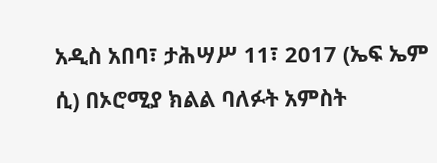አዲስ አበባ፣ ታሕሣሥ 11፣ 2017 (ኤፍ ኤም ሲ) በኦሮሚያ ክልል ባለፉት አምስት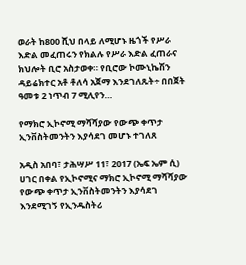ወራት ከ800 ሺህ በላይ ለሚሆኑ ዜጎች የሥራ እድል መፈጠሩን የክልሉ የሥራ እድል ፈጠራና ክህሎት ቢሮ አስታወቀ። የቢሮው ኮሙኒኬሽን ዳይሬክተር አቶ ቶለሳ አጀማ እንደገለጹት÷ በበጀት ዓመቱ 2 ነጥብ 7 ሚሊየን…

የማክሮ ኢኮኖሚ ማሻሻያው የውጭ ቀጥታ ኢንቨስትመንትን እያሳደገ መሆኑ ተገለጸ

አዲስ አበባ፣ ታሕሣሥ 11፣ 2017 (ኤፍ ኤም ሲ) ሀገር በቀል የኢኮኖሚና ማክሮ ኢኮኖሚ ማሻሻያው የውጭ ቀጥታ ኢንቨስትመንትን እያሳደገ እንደሚገኝ የኢንዱስትሪ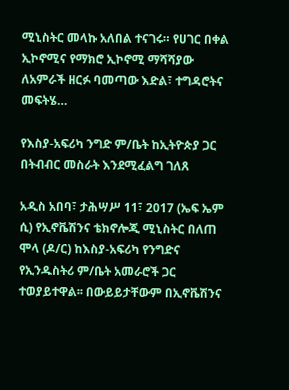ሚኒስትር መላኩ አለበል ተናገሩ። የሀገር በቀል ኢኮኖሚና የማክሮ ኢኮኖሚ ማሻሻያው ለአምራች ዘርፉ ባመጣው እድል፣ ተግዳሮትና መፍትሄ…

የእስያ-አፍሪካ ንግድ ም/ቤት ከኢትዮጵያ ጋር በትብብር መስራት እንደሚፈልግ ገለጸ

አዲስ አበባ፣ ታሕሣሥ 11፣ 2017 (ኤፍ ኤም ሲ) የኢኖቬሽንና ቴክኖሎጂ ሚኒስትር በለጠ ሞላ (ዶ/ር) ከእስያ-አፍሪካ የንግድና የኢንዱስትሪ ም/ቤት አመራሮች ጋር ተወያይተዋል፡፡ በውይይታቸውም በኢኖቬሽንና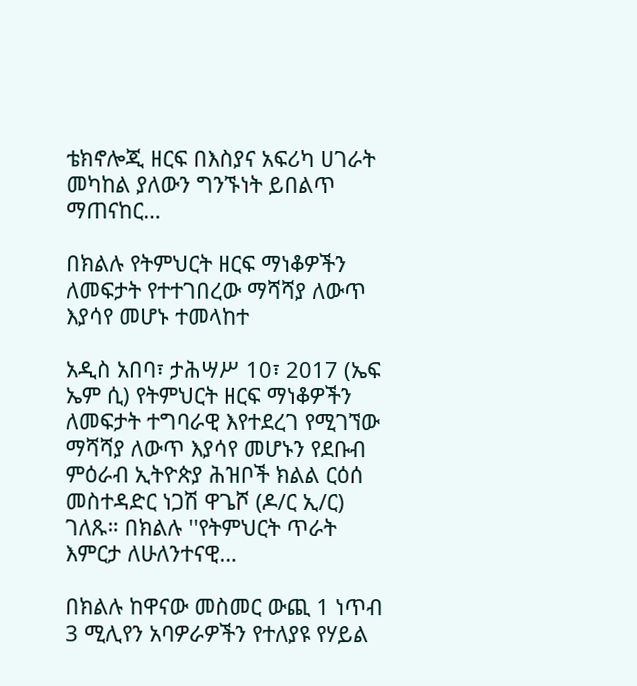ቴክኖሎጂ ዘርፍ በእስያና አፍሪካ ሀገራት መካከል ያለውን ግንኙነት ይበልጥ ማጠናከር…

በክልሉ የትምህርት ዘርፍ ማነቆዎችን ለመፍታት የተተገበረው ማሻሻያ ለውጥ እያሳየ መሆኑ ተመላከተ

አዲስ አበባ፣ ታሕሣሥ 10፣ 2017 (ኤፍ ኤም ሲ) የትምህርት ዘርፍ ማነቆዎችን ለመፍታት ተግባራዊ እየተደረገ የሚገኘው ማሻሻያ ለውጥ እያሳየ መሆኑን የደቡብ ምዕራብ ኢትዮጵያ ሕዝቦች ክልል ርዕሰ መስተዳድር ነጋሽ ዋጌሾ (ዶ/ር ኢ/ር) ገለጹ። በክልሉ ''የትምህርት ጥራት እምርታ ለሁለንተናዊ…

በክልሉ ከዋናው መስመር ውጪ 1 ነጥብ 3 ሚሊየን አባዎራዎችን የተለያዩ የሃይል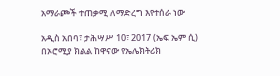አማራጮች ተጠቃሚ ለማድረግ እየተሰራ ነው

አዲስ አበባ፣ ታሕሣሥ 10፣ 2017 (ኤፍ ኤም ሲ) በኦሮሚያ ክልል ከዋናው የኤሌክትሪክ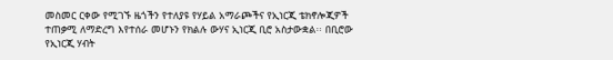መስመር ርቀው የሚገኙ ዜጎችን የተለያዩ የሃይል አማራጮችና የኢነርጂ ቴክኖሎጂዎች ተጠቃሚ ለማድረግ እየተሰራ መሆኑን የክልሉ ውሃና ኢነርጂ ቢሮ አስታውቋል፡፡ በቢሮው የኢነርጂ ሃብት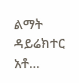ልማት ዳይሬክተር አቶ…